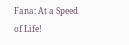Fana: At a Speed of Life!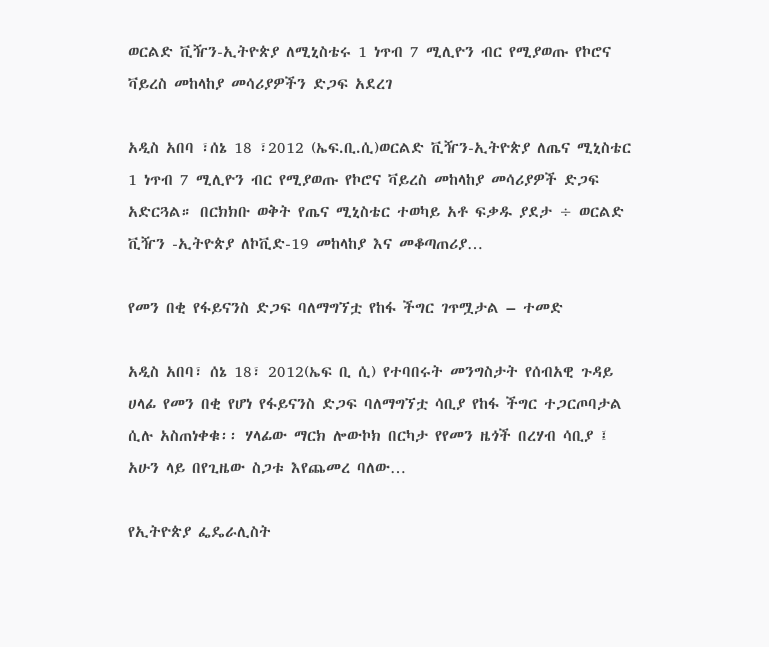ወርልድ ቪዥን-ኢትዮጵያ ለሚኒስቴሩ 1 ነጥብ 7 ሚሊዮን ብር የሚያወጡ የኮሮና ቫይረስ መከላከያ መሳሪያዎችን ድጋፍ አደረገ

አዲስ አበባ ፣ሰኔ 18 ፣2012 (ኤፍ.ቢ.ሲ)ወርልድ ቪዥን-ኢትዮጵያ ለጤና ሚኒስቴር 1 ነጥብ 7 ሚሊዮን ብር የሚያወጡ የኮሮና ቫይረስ መከላከያ መሳሪያዎች ድጋፍ አድርጓል። በርክክቡ ወቅት የጤና ሚኒስቴር ተወካይ አቶ ፍቃዱ ያደታ ÷ ወርልድ ቪዥን -ኢትዮጵያ ለኮቪድ-19 መከላከያ እና መቆጣጠሪያ…

የመን በቂ የፋይናንስ ድጋፍ ባለማግኘቷ የከፋ ችግር ገጥሟታል – ተመድ

አዲስ አበባ፣ ሰኔ 18፣ 2012(ኤፍ ቢ ሲ) የተባበሩት መንግስታት የሰብአዊ ጉዳይ ሀላፊ የመን በቂ የሆነ የፋይናንስ ድጋፍ ባለማግኘቷ ሳቢያ የከፋ ችግር ተጋርጦባታል ሲሉ አስጠነቀቁ፡፡ ሃላፊው ማርክ ሎውኮክ በርካታ የየመን ዜጎች በረሃብ ሳቢያ ፤ አሁን ላይ በየጊዜው ስጋቱ እየጨመረ ባለው…

የኢትዮጵያ ፌዴራሊስት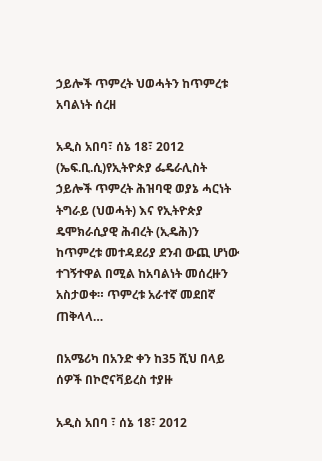ኃይሎች ጥምረት ህወሓትን ከጥምረቱ አባልነት ሰረዘ

አዲስ አበባ፣ ሰኔ 18፣ 2012 (ኤፍ.ቢ.ሲ)የኢትዮጵያ ፌዴራሊስት ኃይሎች ጥምረት ሕዝባዊ ወያኔ ሓርነት ትግራይ (ህወሓት) እና የኢትዮጵያ ዴሞክራሲያዊ ሕብረት (ኢዴሕ)ን ከጥምረቱ መተዳደሪያ ደንብ ውጪ ሆነው ተገኝተዋል በሚል ከአባልነት መሰረዙን አስታወቀ። ጥምረቱ አራተኛ መደበኛ ጠቅላላ…

በአሜሪካ በአንድ ቀን ከ35 ሺህ በላይ ሰዎች በኮሮናቫይረስ ተያዙ

አዲስ አበባ ፣ ሰኔ 18፣ 2012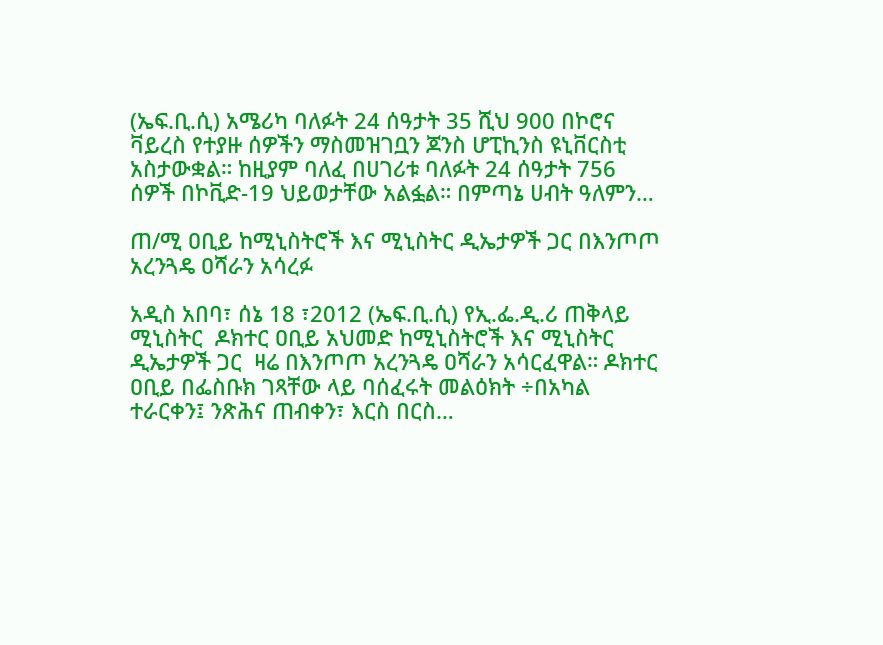(ኤፍ.ቢ.ሲ) አሜሪካ ባለፉት 24 ሰዓታት 35 ሺህ 900 በኮሮና ቫይረስ የተያዙ ሰዎችን ማስመዝገቧን ጆንስ ሆፒኪንስ ዩኒቨርስቲ አስታውቋል። ከዚያም ባለፈ በሀገሪቱ ባለፉት 24 ሰዓታት 756 ሰዎች በኮቪድ-19 ህይወታቸው አልፏል። በምጣኔ ሀብት ዓለምን…

ጠ/ሚ ዐቢይ ከሚኒስትሮች እና ሚኒስትር ዲኤታዎች ጋር በእንጦጦ አረንጓዴ ዐሻራን አሳረፉ

አዲስ አበባ፣ ሰኔ 18 ፣2012 (ኤፍ.ቢ.ሲ) የኢ.ፌ.ዲ.ሪ ጠቅላይ ሚኒስትር  ዶክተር ዐቢይ አህመድ ከሚኒስትሮች እና ሚኒስትር ዲኤታዎች ጋር  ዛሬ በእንጦጦ አረንጓዴ ዐሻራን አሳርፈዋል። ዶክተር ዐቢይ በፌስቡክ ገጻቸው ላይ ባሰፈሩት መልዕክት ÷በአካል ተራርቀን፤ ንጽሕና ጠብቀን፣ እርስ በርስ…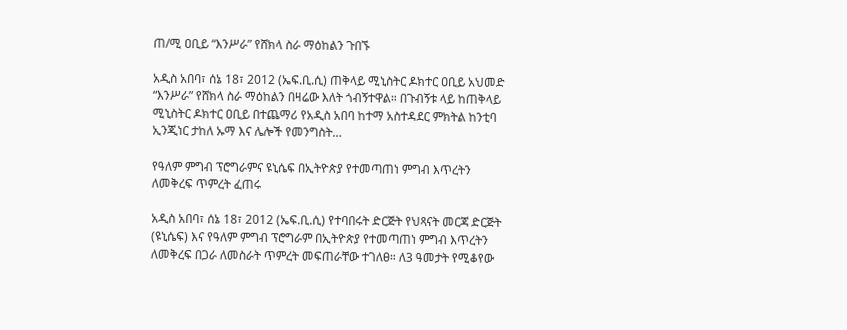ጠ/ሚ ዐቢይ “እንሥራ” የሸክላ ስራ ማዕከልን ጉበኙ

አዲስ አበባ፣ ሰኔ 18፣ 2012 (ኤፍ.ቢ.ሲ) ጠቅላይ ሚኒስትር ዶክተር ዐቢይ አህመድ “እንሥራ” የሸክላ ስራ ማዕከልን በዛሬው እለት ጎብኝተዋል። በጉብኝቱ ላይ ከጠቅላይ ሚኒስትር ዶክተር ዐቢይ በተጨማሪ የአዲስ አበባ ከተማ አስተዳደር ምክትል ከንቲባ ኢንጂነር ታከለ ኡማ እና ሌሎች የመንግስት…

የዓለም ምግብ ፕሮግራምና ዩኒሴፍ በኢትዮጵያ የተመጣጠነ ምግብ እጥረትን ለመቅረፍ ጥምረት ፈጠሩ

አዲስ አበባ፣ ሰኔ 18፣ 2012 (ኤፍ.ቢ.ሲ) የተባበሩት ድርጅት የህጻናት መርጃ ድርጅት (ዩኒሴፍ) እና የዓለም ምግብ ፕሮግራም በኢትዮጵያ የተመጣጠነ ምግብ እጥረትን ለመቅረፍ በጋራ ለመስራት ጥምረት መፍጠራቸው ተገለፀ። ለ3 ዓመታት የሚቆየው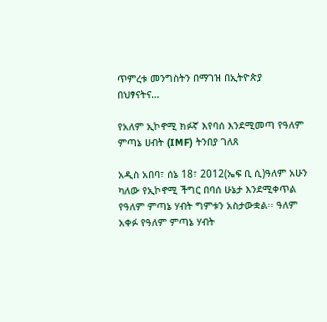ጥምረቱ መንግስትን በማገዝ በኢትዮጵያ በህፃናትና…

የአለም ኢኮኖሚ ክፉኛ እየባሰ እንደሚመጣ የዓለም ምጣኔ ሀብት (IMF) ትንበያ ገለጸ

አዲስ አበባ፣ ሰኔ 18፣ 2012(ኤፍ ቢ ሲ)ዓለም አሁን ካለው የኢኮኖሚ ችግር በባሰ ሁኔታ እንደሚቀጥል የዓለም ምጣኔ ሃብት ግምቱን አስታውቋል፡፡ ዓለም አቀፉ የዓለም ምጣኔ ሃብት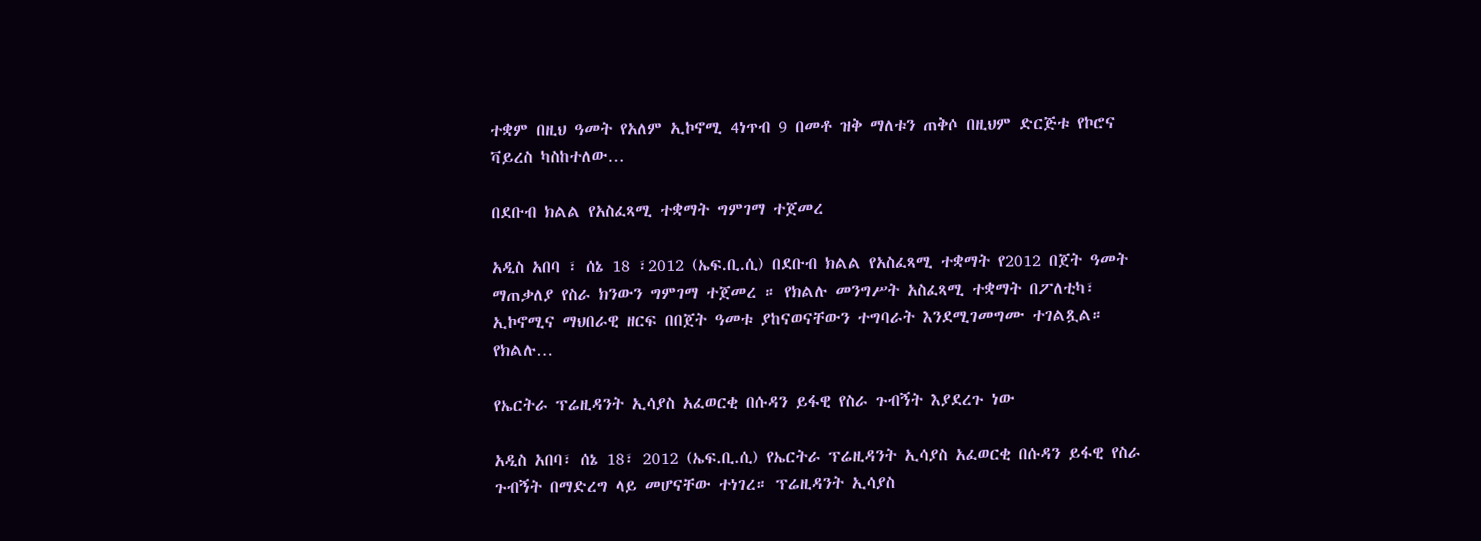ተቋም በዚህ ዓመት የአለም ኢኮኖሚ 4ነጥብ 9 በመቶ ዝቅ ማለቱን ጠቅሶ በዚህም ድርጅቱ የኮሮና ቫይረስ ካስከተለው…

በደቡብ ክልል የአስፈጻሚ ተቋማት ግምገማ ተጀመረ

አዲስ አበባ ፣ ሰኔ 18 ፣2012 (ኤፍ.ቢ.ሲ) በደቡብ ክልል የአስፈጻሚ ተቋማት የ2012 በጀት ዓመት ማጠቃለያ የስራ ክንውን ግምገማ ተጀመረ ። የክልሉ መንግሥት አስፈጻሚ ተቋማት በፖለቲካ፣ ኢኮኖሚና ማህበራዊ ዘርፍ በበጀት ዓመቱ ያከናወናቸውን ተግባራት እንደሚገመግሙ ተገልጿል። የክልሉ…

የኤርትራ ፕሬዚዳንት ኢሳያስ አፈወርቂ በሱዳን ይፋዊ የስራ ጉብኝት እያደረጉ ነው

አዲስ አበባ፣ ሰኔ 18፣ 2012 (ኤፍ.ቢ.ሲ) የኤርትራ ፕሬዚዳንት ኢሳያስ አፈወርቂ በሱዳን ይፋዊ የስራ ጉብኝት በማድረግ ላይ መሆናቸው ተነገረ። ፕሬዚዳንት ኢሳያስ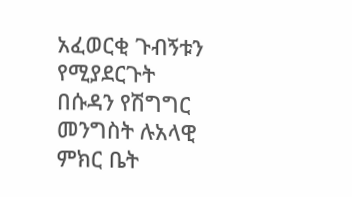አፈወርቂ ጉብኝቱን የሚያደርጉት በሱዳን የሽግግር መንግስት ሉአላዊ ምክር ቤት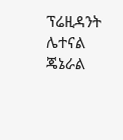ፕሬዚዳንት ሌተናል ጄኔራል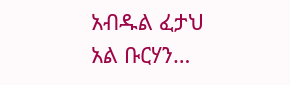አብዱል ፈታህ አል ቡርሃን…